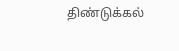திண்டுக்கல்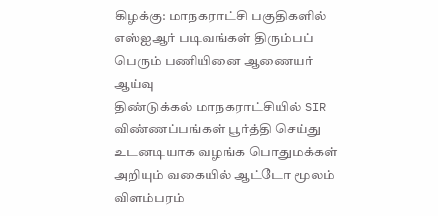கிழக்கு: மாநகராட்சி பகுதிகளில் எஸ்ஐஆர் படிவங்கள் திரும்பப் பெரும் பணியினை ஆணையர் ஆய்வு
திண்டுக்கல் மாநகராட்சியில் SIR விண்ணப்பங்கள் பூர்த்தி செய்து உடனடியாக வழங்க பொதுமக்கள் அறியும் வகையில் ஆட்டோ மூலம் விளம்பரம்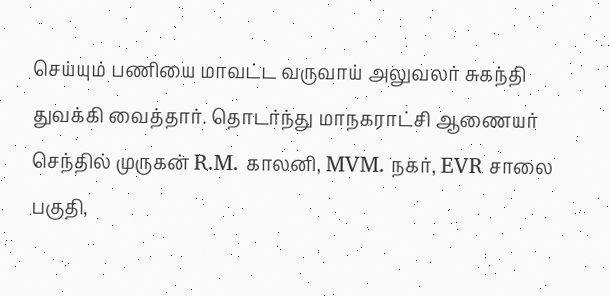செய்யும் பணியை மாவட்ட வருவாய் அலுவலர் சுகந்தி துவக்கி வைத்தார். தொடர்ந்து மாநகராட்சி ஆணையர் செந்தில் முருகன் R.M. காலனி, MVM. நகர், EVR சாலை பகுதி,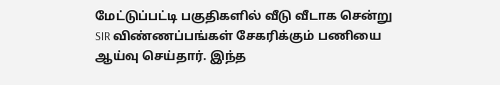மேட்டுப்பட்டி பகுதிகளில் வீடு வீடாக சென்று SIR விண்ணப்பங்கள் சேகரிக்கும் பணியை ஆய்வு செய்தார். இந்த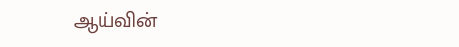ஆய்வின்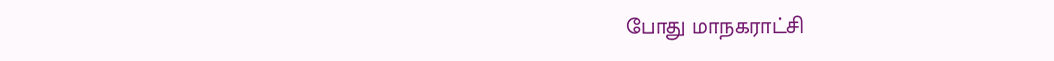போது மாநகராட்சி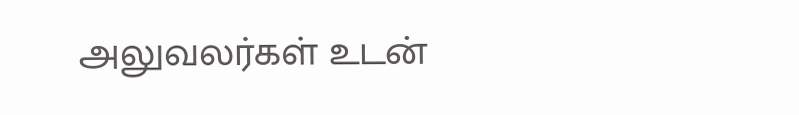அலுவலர்கள் உடன்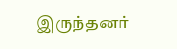இருந்தனர்